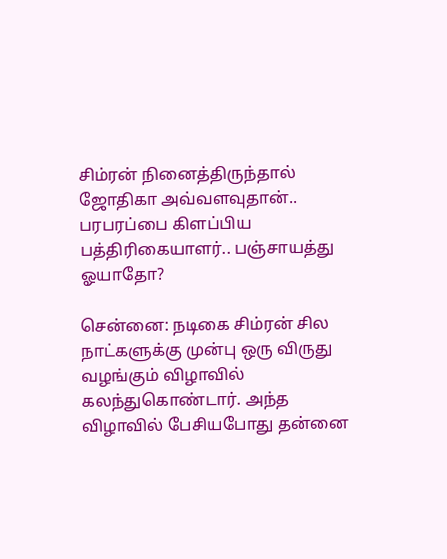சிம்ரன் நினைத்திருந்தால் ஜோதிகா அவ்வளவுதான்.. பரபரப்பை கிளப்பிய பத்திரிகையாளர்.. பஞ்சாயத்து ஓயாதோ?

சென்னை: நடிகை சிம்ரன் சில நாட்களுக்கு முன்பு ஒரு விருது வழங்கும் விழாவில் கலந்துகொண்டார். அந்த விழாவில் பேசியபோது தன்னை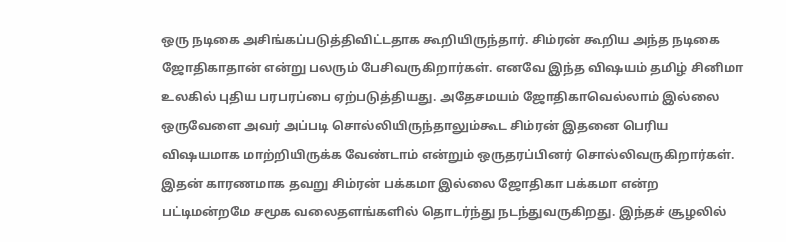ஒரு நடிகை அசிங்கப்படுத்திவிட்டதாக கூறியிருந்தார். சிம்ரன் கூறிய அந்த நடிகை ஜோதிகாதான் என்று பலரும் பேசிவருகிறார்கள். எனவே இந்த விஷயம் தமிழ் சினிமா உலகில் புதிய பரபரப்பை ஏற்படுத்தியது. அதேசமயம் ஜோதிகாவெல்லாம் இல்லை ஒருவேளை அவர் அப்படி சொல்லியிருந்தாலும்கூட சிம்ரன் இதனை பெரிய விஷயமாக மாற்றியிருக்க வேண்டாம் என்றும் ஒருதரப்பினர் சொல்லிவருகிறார்கள். இதன் காரணமாக தவறு சிம்ரன் பக்கமா இல்லை ஜோதிகா பக்கமா என்ற பட்டிமன்றமே சமூக வலைதளங்களில் தொடர்ந்து நடந்துவருகிறது. இந்தச் சூழலில்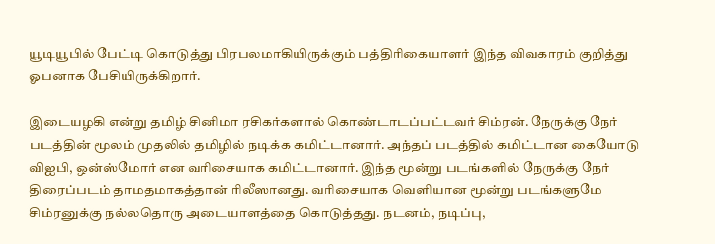யூடியூபில் பேட்டி கொடுத்து பிரபலமாகியிருக்கும் பத்திரிகையாளர் இந்த விவகாரம் குறித்து ஓபனாக பேசியிருக்கிறார்.

இடையழகி என்று தமிழ் சினிமா ரசிகர்களால் கொண்டாடப்பட்டவர் சிம்ரன். நேருக்கு நேர் படத்தின் மூலம் முதலில் தமிழில் நடிக்க கமிட்டானார். அந்தப் படத்தில் கமிட்டான கையோடு விஐபி, ஒன்ஸ்மோர் என வரிசையாக கமிட்டானார். இந்த மூன்று படங்களில் நேருக்கு நேர் திரைப்படம் தாமதமாகத்தான் ரிலீஸானது. வரிசையாக வெளியான மூன்று படங்களுமே சிம்ரனுக்கு நல்லதொரு அடையாளத்தை கொடுத்தது. நடனம், நடிப்பு,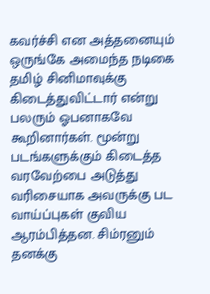கவர்ச்சி என அத்தனையும் ஒருங்கே அமைந்த நடிகை தமிழ் சினிமாவுக்கு கிடைத்துவிட்டார் என்று பலரும் ஓபனாகவே கூறினார்கள். மூன்று படங்களுக்கும் கிடைத்த வரவேற்பை அடுத்து வரிசையாக அவருக்கு பட வாய்ப்புகள் குவிய ஆரம்பித்தன. சிம்ரனும் தனக்கு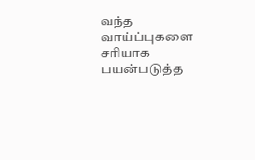வந்த வாய்ப்புகளை சரியாக பயன்படுத்த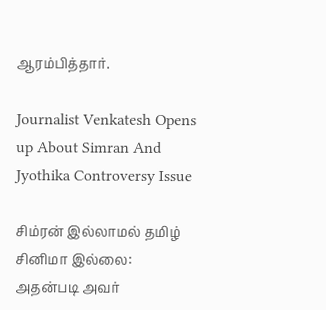ஆரம்பித்தார்.

Journalist Venkatesh Opens up About Simran And Jyothika Controversy Issue

சிம்ரன் இல்லாமல் தமிழ் சினிமா இல்லை: அதன்படி அவர்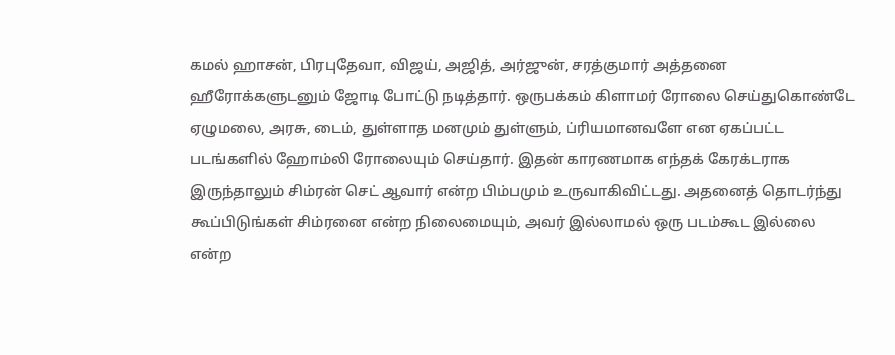கமல் ஹாசன், பிரபுதேவா, விஜய், அஜித், அர்ஜுன், சரத்குமார் அத்தனை ஹீரோக்களுடனும் ஜோடி போட்டு நடித்தார். ஒருபக்கம் கிளாமர் ரோலை செய்துகொண்டே ஏழுமலை, அரசு, டைம், துள்ளாத மனமும் துள்ளும், ப்ரியமானவளே என ஏகப்பட்ட படங்களில் ஹோம்லி ரோலையும் செய்தார். இதன் காரணமாக எந்தக் கேரக்டராக இருந்தாலும் சிம்ரன் செட் ஆவார் என்ற பிம்பமும் உருவாகிவிட்டது. அதனைத் தொடர்ந்து கூப்பிடுங்கள் சிம்ரனை என்ற நிலைமையும், அவர் இல்லாமல் ஒரு படம்கூட இல்லை என்ற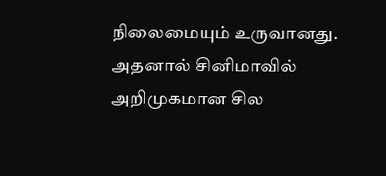நிலைமையும் உருவானது. அதனால் சினிமாவில் அறிமுகமான சில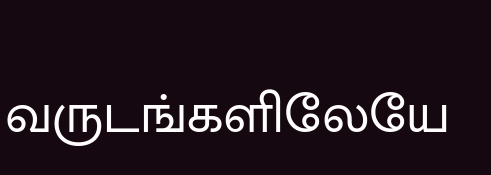வருடங்களிலேயே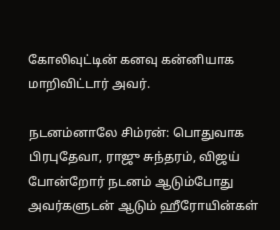கோலிவுட்டின் கனவு கன்னியாக மாறிவிட்டார் அவர்.

நடனம்னாலே சிம்ரன்: பொதுவாக பிரபுதேவா, ராஜு சுந்தரம், விஜய் போன்றோர் நடனம் ஆடும்போது அவர்களுடன் ஆடும் ஹீரோயின்கள்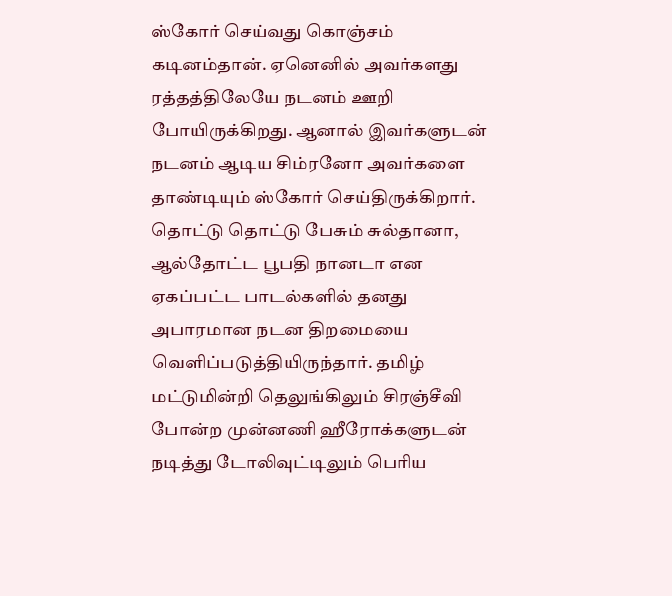ஸ்கோர் செய்வது கொஞ்சம் கடினம்தான். ஏனெனில் அவர்களது ரத்தத்திலேயே நடனம் ஊறி போயிருக்கிறது. ஆனால் இவர்களுடன் நடனம் ஆடிய சிம்ரனோ அவர்களை தாண்டியும் ஸ்கோர் செய்திருக்கிறார். தொட்டு தொட்டு பேசும் சுல்தானா, ஆல்தோட்ட பூபதி நானடா என ஏகப்பட்ட பாடல்களில் தனது அபாரமான நடன திறமையை வெளிப்படுத்தியிருந்தார். தமிழ் மட்டுமின்றி தெலுங்கிலும் சிரஞ்சீவி போன்ற முன்னணி ஹீரோக்களுடன் நடித்து டோலிவுட்டிலும் பெரிய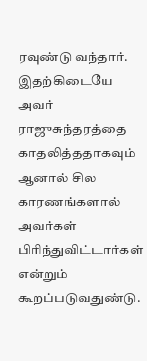ரவுண்டு வந்தார். இதற்கிடையே அவர் ராஜுசுந்தரத்தை காதலித்ததாகவும் ஆனால் சில காரணங்களால் அவர்கள் பிரிந்துவிட்டார்கள் என்றும் கூறப்படுவதுண்டு.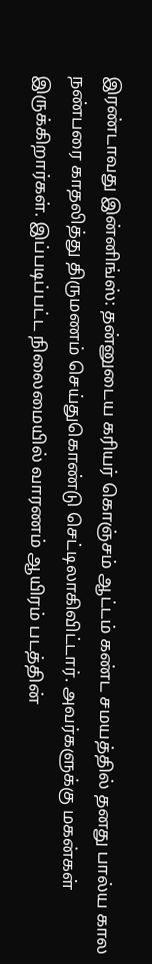இரண்டாவது இன்னிங்ஸ்: தன்னுடைய கரியர் கொஞ்சம் ஆட்டம் கண்ட சமயத்தில் தனது பால்ய கால நண்பரை காதலித்து திருமணம் செய்துகொண்டு செட்டிலாகிவிட்டார். அவர்களுக்கு மகன்கள் இருக்கிறார்கள். இப்படிப்பட்ட நிலைமையில் வாரணம் ஆயிரம் படத்தின்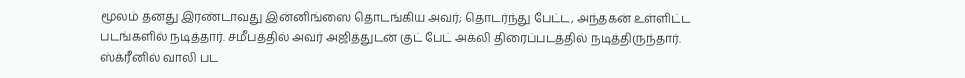மூலம் தனது இரண்டாவது இன்னிங்ஸை தொடங்கிய அவர்; தொடர்ந்து பேட்ட, அந்தகன் உள்ளிட்ட படங்களில் நடித்தார். சமீபத்தில் அவர் அஜித்துடன் குட் பேட் அக்லி திரைப்படத்தில் நடித்திருந்தார். ஸ்க்ரீனில் வாலி பட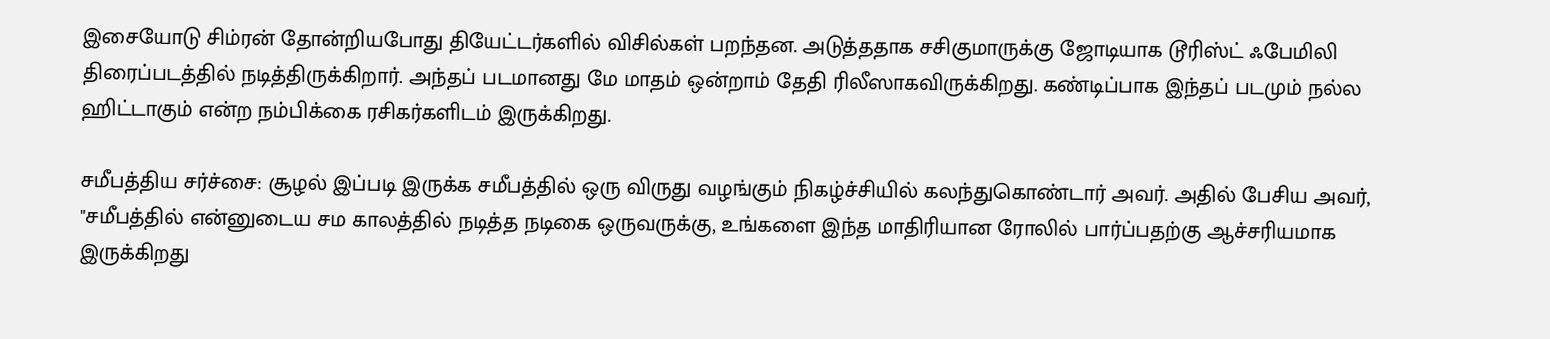இசையோடு சிம்ரன் தோன்றியபோது தியேட்டர்களில் விசில்கள் பறந்தன. அடுத்ததாக சசிகுமாருக்கு ஜோடியாக டூரிஸ்ட் ஃபேமிலி திரைப்படத்தில் நடித்திருக்கிறார். அந்தப் படமானது மே மாதம் ஒன்றாம் தேதி ரிலீஸாகவிருக்கிறது. கண்டிப்பாக இந்தப் படமும் நல்ல ஹிட்டாகும் என்ற நம்பிக்கை ரசிகர்களிடம் இருக்கிறது.

சமீபத்திய சர்ச்சை: சூழல் இப்படி இருக்க சமீபத்தில் ஒரு விருது வழங்கும் நிகழ்ச்சியில் கலந்துகொண்டார் அவர். அதில் பேசிய அவர், "சமீபத்தில் என்னுடைய சம காலத்தில் நடித்த நடிகை ஒருவருக்கு, உங்களை இந்த மாதிரியான ரோலில் பார்ப்பதற்கு ஆச்சரியமாக இருக்கிறது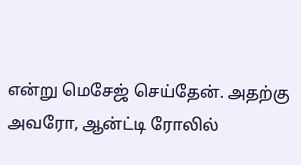என்று மெசேஜ் செய்தேன். அதற்கு அவரோ, ஆன்ட்டி ரோலில்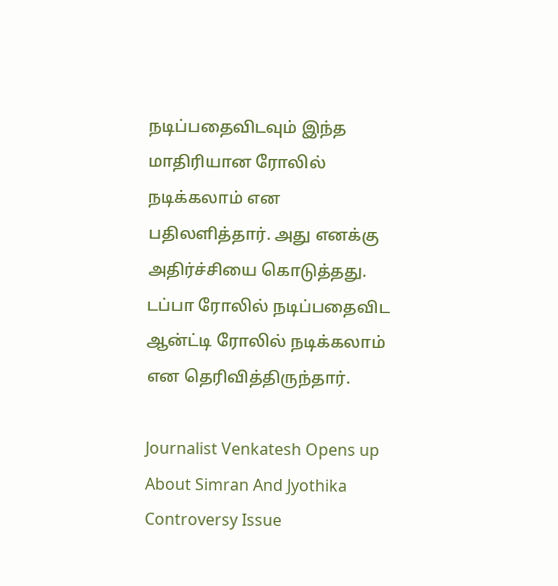நடிப்பதைவிடவும் இந்த மாதிரியான ரோலில் நடிக்கலாம் என பதிலளித்தார். அது எனக்கு அதிர்ச்சியை கொடுத்தது. டப்பா ரோலில் நடிப்பதைவிட ஆன்ட்டி ரோலில் நடிக்கலாம் என தெரிவித்திருந்தார்.

Journalist Venkatesh Opens up About Simran And Jyothika Controversy Issue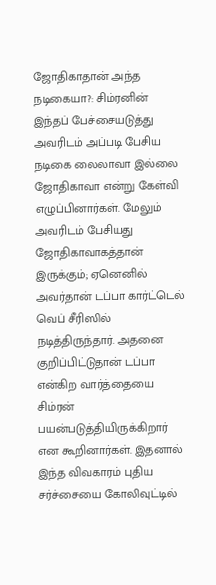ஜோதிகாதான் அந்த நடிகையா?: சிம்ரனின் இந்தப் பேச்சையடுத்து அவரிடம் அப்படி பேசிய நடிகை லைலாவா இல்லை ஜோதிகாவா என்று கேள்வி எழுப்பினார்கள். மேலும் அவரிடம் பேசியது ஜோதிகாவாகத்தான் இருக்கும்; ஏனெனில் அவர்தான் டப்பா கார்ட்டெல் வெப் சீரிஸில் நடித்திருந்தார். அதனை குறிப்பிட்டுதான் டப்பா என்கிற வார்த்தையை சிம்ரன் பயன்படுத்தியிருக்கிறார் என கூறினார்கள். இதனால் இந்த விவகாரம் புதிய சர்ச்சையை கோலிவுட்டில்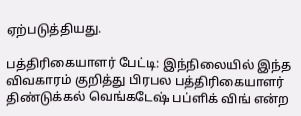ஏற்படுத்தியது.

பத்திரிகையாளர் பேட்டி: இந்நிலையில் இந்த விவகாரம் குறித்து பிரபல பத்திரிகையாளர் திண்டுக்கல் வெங்கடேஷ் பப்ளிக் விங் என்ற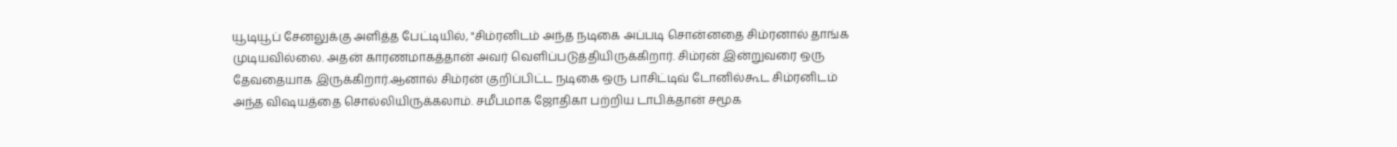யூடியூப் சேனலுக்கு அளித்த பேட்டியில், "சிம்ரனிடம் அந்த நடிகை அப்படி சொன்னதை சிம்ரனால் தாங்க முடியவில்லை. அதன் காரணமாகத்தான் அவர் வெளிப்படுத்தியிருக்கிறார். சிம்ரன் இன்றுவரை ஒரு தேவதையாக இருக்கிறார்.ஆனால் சிம்ரன் குறிப்பிட்ட நடிகை ஒரு பாசிட்டிவ் டோனில்கூட சிம்ரனிடம் அந்த விஷயத்தை சொல்லியிருக்கலாம். சமீபமாக ஜோதிகா பற்றிய டாபிக்தான் சமூக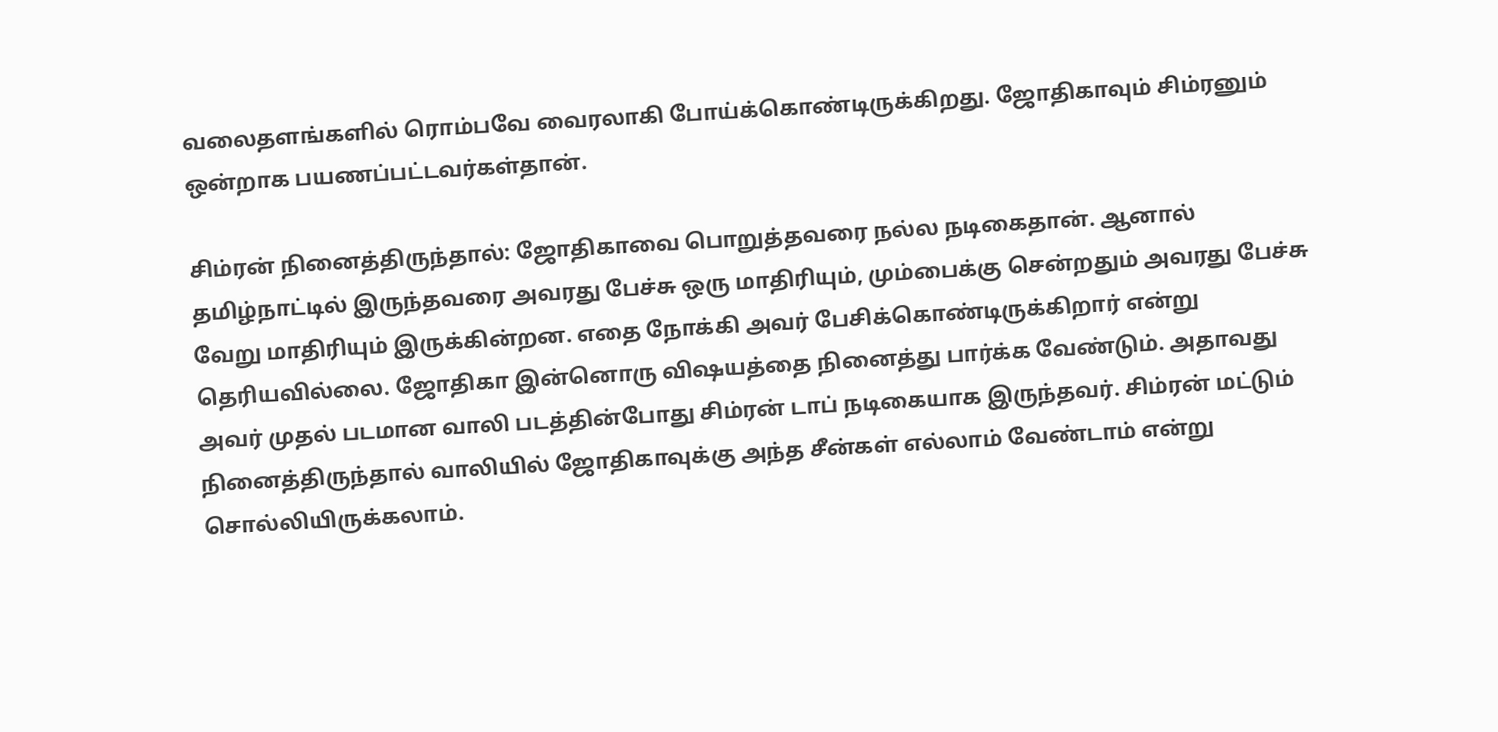வலைதளங்களில் ரொம்பவே வைரலாகி போய்க்கொண்டிருக்கிறது. ஜோதிகாவும் சிம்ரனும் ஒன்றாக பயணப்பட்டவர்கள்தான்.

சிம்ரன் நினைத்திருந்தால்: ஜோதிகாவை பொறுத்தவரை நல்ல நடிகைதான். ஆனால் தமிழ்நாட்டில் இருந்தவரை அவரது பேச்சு ஒரு மாதிரியும், மும்பைக்கு சென்றதும் அவரது பேச்சு வேறு மாதிரியும் இருக்கின்றன. எதை நோக்கி அவர் பேசிக்கொண்டிருக்கிறார் என்று தெரியவில்லை. ஜோதிகா இன்னொரு விஷயத்தை நினைத்து பார்க்க வேண்டும். அதாவது அவர் முதல் படமான வாலி படத்தின்போது சிம்ரன் டாப் நடிகையாக இருந்தவர். சிம்ரன் மட்டும் நினைத்திருந்தால் வாலியில் ஜோதிகாவுக்கு அந்த சீன்கள் எல்லாம் வேண்டாம் என்று சொல்லியிருக்கலாம்.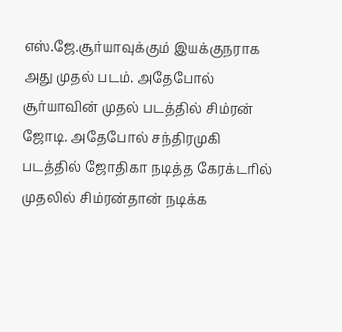எஸ்.ஜே.சூர்யாவுக்கும் இயக்குநராக அது முதல் படம். அதேபோல் சூர்யாவின் முதல் படத்தில் சிம்ரன் ஜோடி. அதேபோல் சந்திரமுகி படத்தில் ஜோதிகா நடித்த கேரக்டரில் முதலில் சிம்ரன்தான் நடிக்க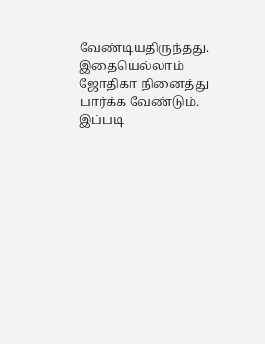வேண்டியதிருந்தது. இதையெல்லாம் ஜோதிகா நினைத்து பார்க்க வேண்டும். இப்படி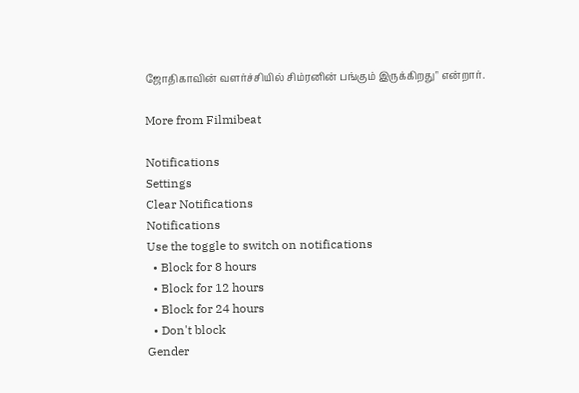ஜோதிகாவின் வளர்ச்சியில் சிம்ரனின் பங்கும் இருக்கிறது" என்றார்.

More from Filmibeat

Notifications
Settings
Clear Notifications
Notifications
Use the toggle to switch on notifications
  • Block for 8 hours
  • Block for 12 hours
  • Block for 24 hours
  • Don't block
Gender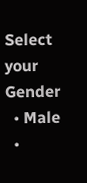Select your Gender
  • Male
  •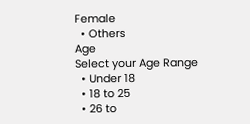Female
  • Others
Age
Select your Age Range
  • Under 18
  • 18 to 25
  • 26 to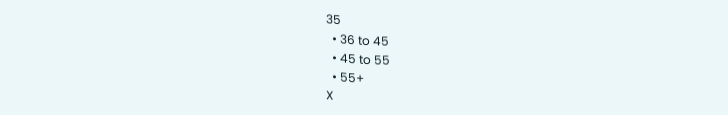35
  • 36 to 45
  • 45 to 55
  • 55+
X